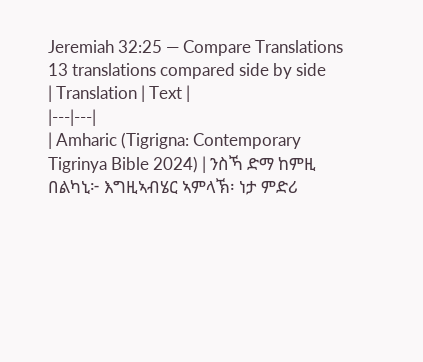Jeremiah 32:25 — Compare Translations
13 translations compared side by side
| Translation | Text |
|---|---|
| Amharic (Tigrigna: Contemporary Tigrinya Bible 2024) | ንስኻ ድማ ከምዚ በልካኒ፦ እግዚኣብሄር ኣምላኽ፡ ነታ ምድሪ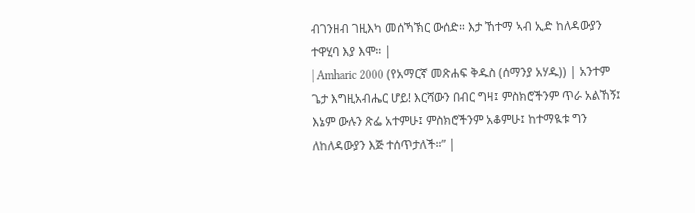ብገንዘብ ገዚእካ መሰኻኽር ውሰድ። እታ ኸተማ ኣብ ኢድ ከለዳውያን ተዋሂባ እያ እሞ። |
| Amharic 2000 (የአማርኛ መጽሐፍ ቅዱስ (ሰማንያ አሃዱ)) | አንተም ጌታ እግዚአብሔር ሆይ! እርሻውን በብር ግዛ፤ ምስክሮችንም ጥራ አልኸኝ፤ እኔም ውሉን ጽፌ አተምሁ፤ ምስክሮችንም አቆምሁ፤ ከተማዪቱ ግን ለከለዳውያን እጅ ተሰጥታለች።” |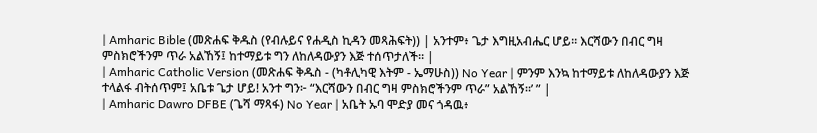| Amharic Bible (መጽሐፍ ቅዱስ (የብሉይና የሐዲስ ኪዳን መጻሕፍት)) | አንተም፥ ጌታ እግዚአብሔር ሆይ። እርሻውን በብር ግዛ ምስክሮችንም ጥራ አልኸኝ፤ ከተማይቱ ግን ለከለዳውያን እጅ ተሰጥታለች። |
| Amharic Catholic Version (መጽሐፍ ቅዱስ - (ካቶሊካዊ እትም - ኤማሁስ)) No Year | ምንም እንኳ ከተማይቱ ለከለዳውያን እጅ ተላልፋ ብትሰጥም፤ አቤቱ ጌታ ሆይ! አንተ ግን፦ “እርሻውን በብር ግዛ ምስክሮችንም ጥራ” አልኸኝ።’ ” |
| Amharic Dawro DFBE (ጌሻ ማጻፋ) No Year | አቤት ኡባ ሞድያ መና ጎዳዉ፥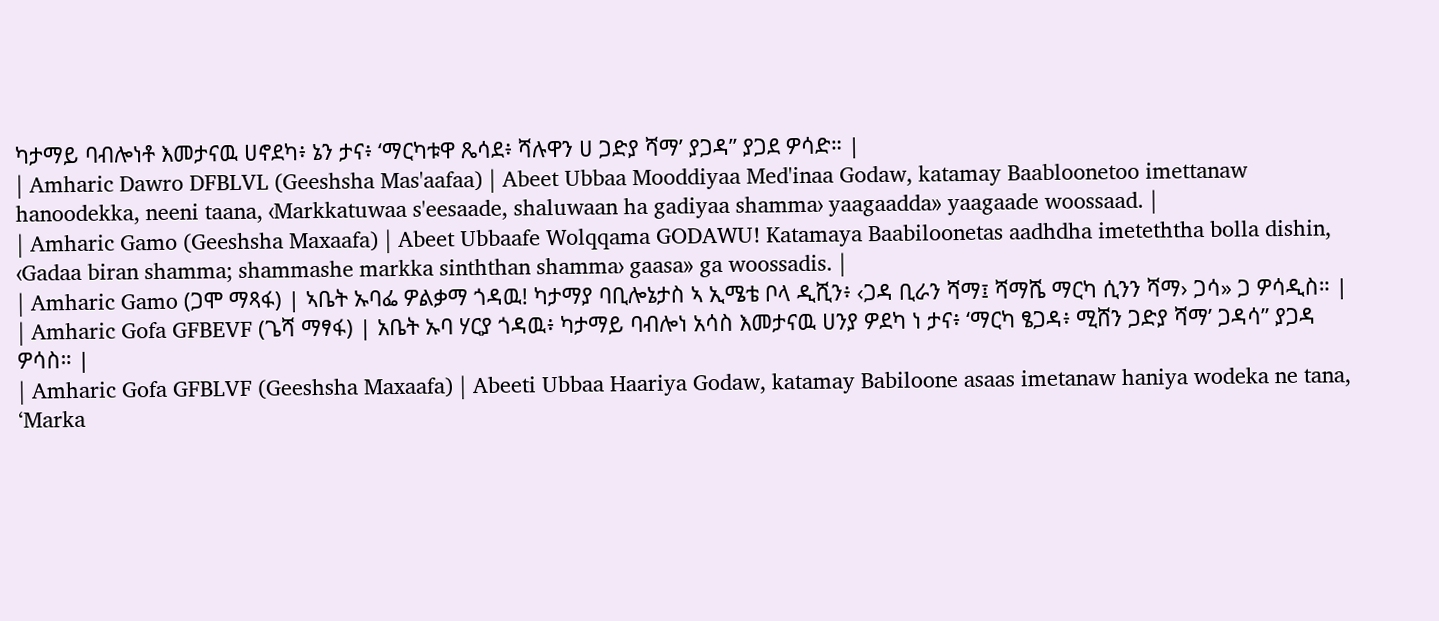ካታማይ ባብሎነቶ እመታናዉ ሀኖደካ፥ ኔን ታና፥ ‘ማርካቱዋ ጼሳደ፥ ሻሉዋን ሀ ጋድያ ሻማ’ ያጋዳ” ያጋደ ዎሳድ። |
| Amharic Dawro DFBLVL (Geeshsha Mas'aafaa) | Abeet Ubbaa Mooddiyaa Med'inaa Godaw, katamay Baabloonetoo imettanaw hanoodekka, neeni taana, ‹Markkatuwaa s'eesaade, shaluwaan ha gadiyaa shamma› yaagaadda» yaagaade woossaad. |
| Amharic Gamo (Geeshsha Maxaafa) | Abeet Ubbaafe Wolqqama GODAWU! Katamaya Baabiloonetas aadhdha imeteththa bolla dishin, ‹Gadaa biran shamma; shammashe markka sinththan shamma› gaasa» ga woossadis. |
| Amharic Gamo (ጋሞ ማጻፋ) | ኣቤት ኡባፌ ዎልቃማ ጎዳዉ! ካታማያ ባቢሎኔታስ ኣ ኢሜቴ ቦላ ዲሺን፥ ‹ጋዳ ቢራን ሻማ፤ ሻማሼ ማርካ ሲንን ሻማ› ጋሳ» ጋ ዎሳዲስ። |
| Amharic Gofa GFBEVF (ጌሻ ማፃፋ) | አቤት ኡባ ሃርያ ጎዳዉ፥ ካታማይ ባብሎነ አሳስ እመታናዉ ሀንያ ዎደካ ነ ታና፥ ‘ማርካ ፄጋዳ፥ ሚሸን ጋድያ ሻማ’ ጋዳሳ” ያጋዳ ዎሳስ። |
| Amharic Gofa GFBLVF (Geeshsha Maxaafa) | Abeeti Ubbaa Haariya Godaw, katamay Babiloone asaas imetanaw haniya wodeka ne tana, ‘Marka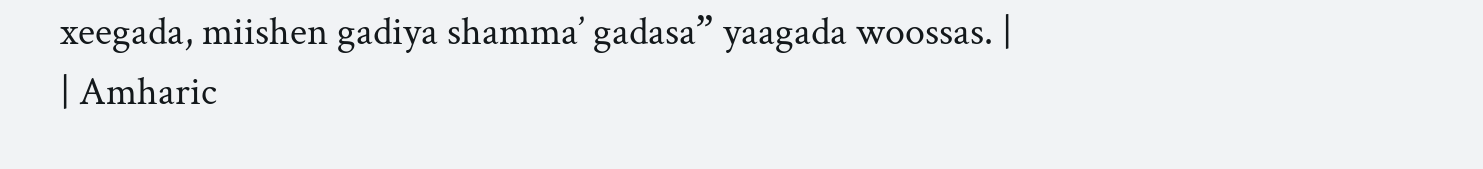xeegada, miishen gadiya shamma’ gadasa” yaagada woossas. |
| Amharic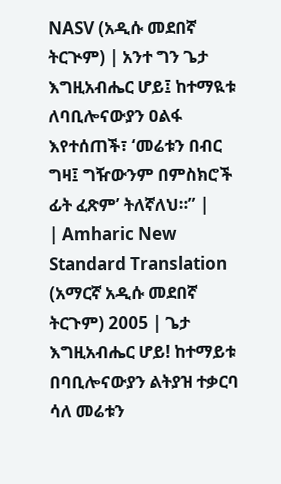NASV (አዲሱ መደበኛ ትርጒም) | አንተ ግን ጌታ እግዚአብሔር ሆይ፤ ከተማዪቱ ለባቢሎናውያን ዐልፋ እየተሰጠች፣ ‘መሬቱን በብር ግዛ፤ ግዥውንም በምስክሮች ፊት ፈጽም’ ትለኛለህ።” |
| Amharic New Standard Translation (አማርኛ አዲሱ መደበኛ ትርጉም) 2005 | ጌታ እግዚአብሔር ሆይ! ከተማይቱ በባቢሎናውያን ልትያዝ ተቃርባ ሳለ መሬቱን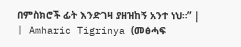በምስክሮች ፊት እንድገዛ ያዘዝከኝ አንተ ነህ።” |
| Amharic Tigrinya (መፅሓፍ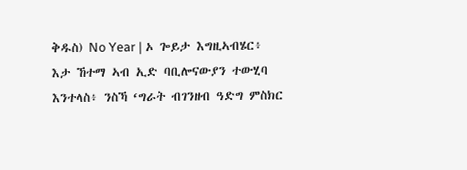ቅዱስ) No Year | ኦ ጐይታ እግዚኣብሄር፥ እታ ኸተማ ኣብ ኢድ ባቢሎናውያን ተውሂባ እንተላስ፥ ንስኻ ‘ግራት ብገንዘብ ዓድግ ምስክር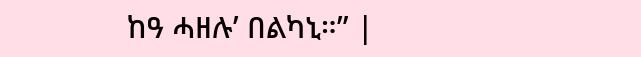ከዓ ሓዘሉ’ በልካኒ።” |